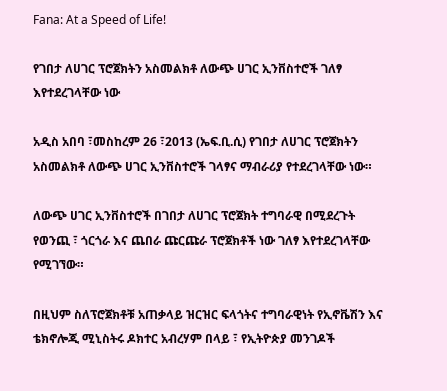Fana: At a Speed of Life!

የገበታ ለሀገር ፕሮጀክትን አስመልክቶ ለውጭ ሀገር ኢንቨስተሮች ገለፃ እየተደረገላቸው ነው

አዲስ አበባ ፣መስከረም 26 ፣2013 (ኤፍ.ቢ.ሲ) የገበታ ለሀገር ፕሮጀክትን አስመልክቶ ለውጭ ሀገር ኢንቨስተሮች ገላፃና ማብራሪያ የተደረገላቸው ነው።

ለውጭ ሀገር ኢንቨስተሮች በገበታ ለሀገር ፕሮጀክት ተግባራዊ በሚደረጉት የወንጪ ፣ ጎርጎራ እና ጨበራ ጩርጩራ ፕሮጀክቶች ነው ገለፃ እየተደረገላቸው የሚገኘው።

በዚህም ስለፕሮጀክቶቹ አጠቃላይ ዝርዝር ፍላጎትና ተግባራዊነት የኢኖቬሽን እና ቴክኖሎጂ ሚኒስትሩ ዶክተር አብረሃም በላይ ፣ የኢትዮጵያ መንገዶች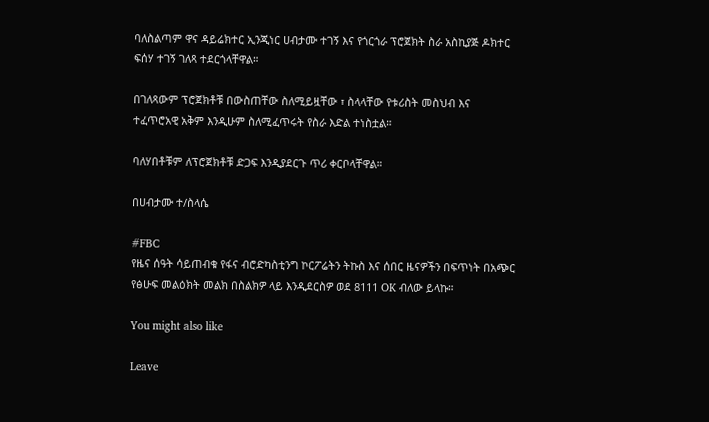ባለስልጣም ዋና ዳይሬክተር ኢንጂነር ሀብታሙ ተገኝ እና የጎርጎራ ፕሮጀክት ስራ አስኪያጅ ዶክተር ፍሰሃ ተገኝ ገለጻ ተደርጎላቸዋል።

በገለጻውም ፕሮጀክቶቹ በውስጠቸው ስለሚይዟቸው ፣ ስላላቸው የቱሪስት መስህብ እና ተፈጥሮአዊ አቅም እንዲሁም ስለሚፈጥሩት የስራ እድል ተነስቷል።

ባለሃበቶቹም ለፕሮጀክቶቹ ድጋፍ እንዲያደርጉ ጥሪ ቀርቦላቸዋል።

በሀብታሙ ተ/ስላሴ

#FBC
የዜና ሰዓት ሳይጠብቁ የፋና ብሮድካስቲንግ ኮርፖሬትን ትኩስ እና ሰበር ዜናዎችን በፍጥነት በአጭር የፅሁፍ መልዕክት መልክ በስልክዎ ላይ እንዲደርስዎ ወደ 8111 OK ብለው ይላኩ።

You might also like

Leave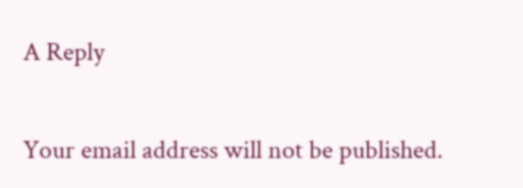A Reply

Your email address will not be published.